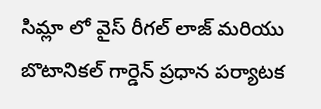సిమ్లా లో వైస్ రీగల్ లాజ్ మరియు బొటానికల్ గార్డెన్ ప్రధాన పర్యాటక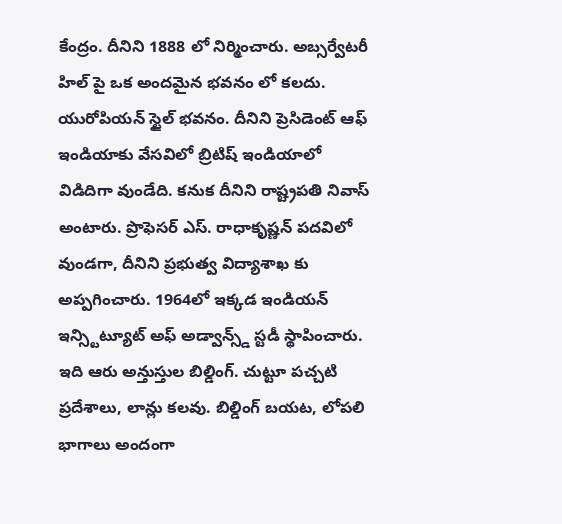కేంద్రం. దీనిని 1888 లో నిర్మించారు. అబ్సర్వేటరీ హిల్ పై ఒక అందమైన భవనం లో కలదు. యురోపియన్ స్టైల్ భవనం. దీనిని ప్రెసిడెంట్ ఆఫ్ ఇండియాకు వేసవిలో బ్రిటిష్ ఇండియాలో విడిదిగా వుండేది. కనుక దీనిని రాష్ట్రపతి నివాస్ అంటారు. ప్రొఫెసర్ ఎస్. రాధాకృష్ణన్ పదవిలో వుండగా, దీనిని ప్రభుత్వ విద్యాశాఖ కు అప్పగించారు. 1964లో ఇక్కడ ఇండియన్ ఇన్స్టిట్యూట్ అఫ్ అడ్వాన్స్డ్ స్టడీ స్థాపించారు. ఇది ఆరు అన్తుస్తుల బిల్డింగ్. చుట్టూ పచ్చటి ప్రదేశాలు, లాన్లు కలవు. బిల్డింగ్ బయట, లోపలి భాగాలు అందంగా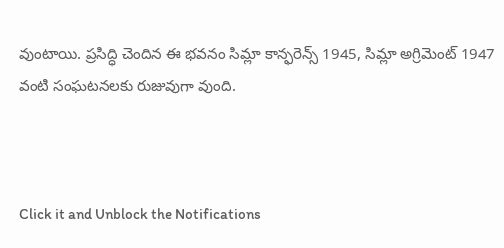వుంటాయి. ప్రసిద్ధి చెందిన ఈ భవనం సిమ్లా కాన్ఫరెన్స్ 1945, సిమ్లా అగ్రిమెంట్ 1947 వంటి సంఘటనలకు రుజువుగా వుంది.



Click it and Unblock the Notifications